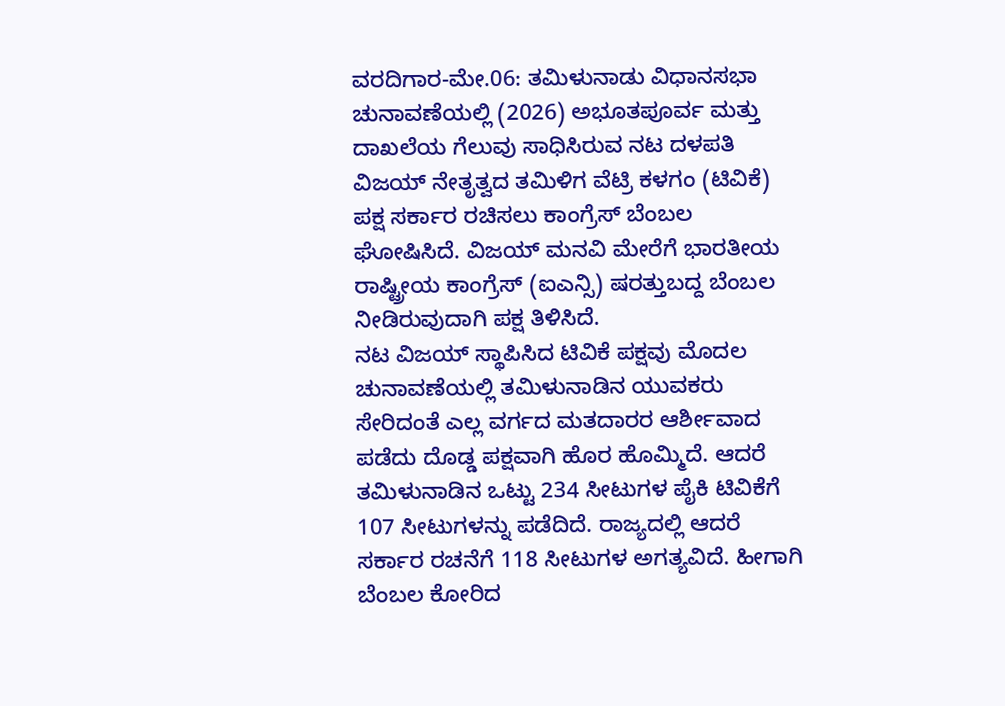ವರದಿಗಾರ-ಮೇ.06: ತಮಿಳುನಾಡು ವಿಧಾನಸಭಾ ಚುನಾವಣೆಯಲ್ಲಿ (2026) ಅಭೂತಪೂರ್ವ ಮತ್ತು ದಾಖಲೆಯ ಗೆಲುವು ಸಾಧಿಸಿರುವ ನಟ ದಳಪತಿ ವಿಜಯ್ ನೇತೃತ್ವದ ತಮಿಳಿಗ ವೆಟ್ರಿ ಕಳಗಂ (ಟಿವಿಕೆ) ಪಕ್ಷ ಸರ್ಕಾರ ರಚಿಸಲು ಕಾಂಗ್ರೆಸ್ ಬೆಂಬಲ ಘೋಷಿಸಿದೆ. ವಿಜಯ್ ಮನವಿ ಮೇರೆಗೆ ಭಾರತೀಯ ರಾಷ್ಟ್ರೀಯ ಕಾಂಗ್ರೆಸ್ (ಐಎನ್ಸಿ) ಷರತ್ತುಬದ್ದ ಬೆಂಬಲ ನೀಡಿರುವುದಾಗಿ ಪಕ್ಷ ತಿಳಿಸಿದೆ.
ನಟ ವಿಜಯ್ ಸ್ಥಾಪಿಸಿದ ಟಿವಿಕೆ ಪಕ್ಷವು ಮೊದಲ ಚುನಾವಣೆಯಲ್ಲಿ ತಮಿಳುನಾಡಿನ ಯುವಕರು ಸೇರಿದಂತೆ ಎಲ್ಲ ವರ್ಗದ ಮತದಾರರ ಆರ್ಶೀವಾದ ಪಡೆದು ದೊಡ್ಡ ಪಕ್ಷವಾಗಿ ಹೊರ ಹೊಮ್ಮಿದೆ. ಆದರೆ ತಮಿಳುನಾಡಿನ ಒಟ್ಟು 234 ಸೀಟುಗಳ ಪೈಕಿ ಟಿವಿಕೆಗೆ 107 ಸೀಟುಗಳನ್ನು ಪಡೆದಿದೆ. ರಾಜ್ಯದಲ್ಲಿ ಆದರೆ ಸರ್ಕಾರ ರಚನೆಗೆ 118 ಸೀಟುಗಳ ಅಗತ್ಯವಿದೆ. ಹೀಗಾಗಿ ಬೆಂಬಲ ಕೋರಿದ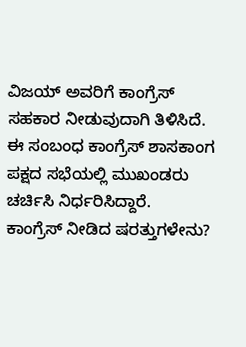ವಿಜಯ್ ಅವರಿಗೆ ಕಾಂಗ್ರೆಸ್ ಸಹಕಾರ ನೀಡುವುದಾಗಿ ತಿಳಿಸಿದೆ. ಈ ಸಂಬಂಧ ಕಾಂಗ್ರೆಸ್ ಶಾಸಕಾಂಗ ಪಕ್ಷದ ಸಭೆಯಲ್ಲಿ ಮುಖಂಡರು ಚರ್ಚಿಸಿ ನಿರ್ಧರಿಸಿದ್ದಾರೆ.
ಕಾಂಗ್ರೆಸ್ ನೀಡಿದ ಷರತ್ತುಗಳೇನು?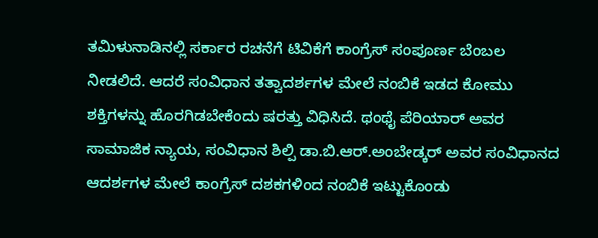ತಮಿಳುನಾಡಿನಲ್ಲಿ ಸರ್ಕಾರ ರಚನೆಗೆ ಟಿವಿಕೆಗೆ ಕಾಂಗ್ರೆಸ್ ಸಂಪೂರ್ಣ ಬೆಂಬಲ ನೀಡಲಿದೆ. ಆದರೆ ಸಂವಿಧಾನ ತತ್ವಾದರ್ಶಗಳ ಮೇಲೆ ನಂಬಿಕೆ ಇಡದ ಕೋಮು ಶಕ್ತಿಗಳನ್ನು ಹೊರಗಿಡಬೇಕೆಂದು ಷರತ್ತು ವಿಧಿಸಿದೆ. ಥಂಥೈ ಪೆರಿಯಾರ್ ಅವರ ಸಾಮಾಜಿಕ ನ್ಯಾಯ, ಸಂವಿಧಾನ ಶಿಲ್ಪಿ ಡಾ.ಬಿ.ಆರ್.ಅಂಬೇಡ್ಕರ್ ಅವರ ಸಂವಿಧಾನದ ಆದರ್ಶಗಳ ಮೇಲೆ ಕಾಂಗ್ರೆಸ್ ದಶಕಗಳಿಂದ ನಂಬಿಕೆ ಇಟ್ಟುಕೊಂಡು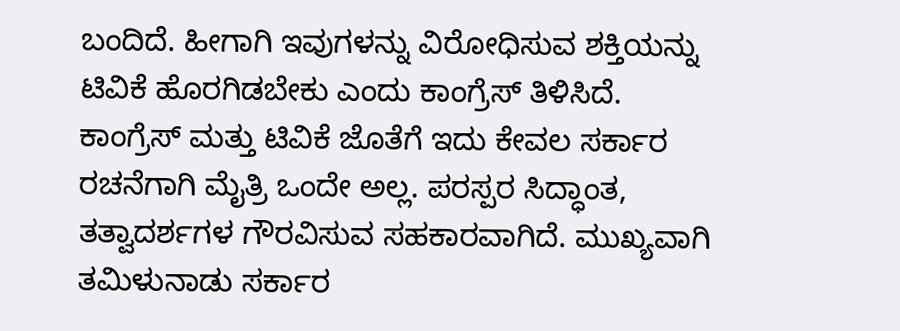ಬಂದಿದೆ. ಹೀಗಾಗಿ ಇವುಗಳನ್ನು ವಿರೋಧಿಸುವ ಶಕ್ತಿಯನ್ನು ಟಿವಿಕೆ ಹೊರಗಿಡಬೇಕು ಎಂದು ಕಾಂಗ್ರೆಸ್ ತಿಳಿಸಿದೆ.
ಕಾಂಗ್ರೆಸ್ ಮತ್ತು ಟಿವಿಕೆ ಜೊತೆಗೆ ಇದು ಕೇವಲ ಸರ್ಕಾರ ರಚನೆಗಾಗಿ ಮೈತ್ರಿ ಒಂದೇ ಅಲ್ಲ. ಪರಸ್ಪರ ಸಿದ್ಧಾಂತ, ತತ್ವಾದರ್ಶಗಳ ಗೌರವಿಸುವ ಸಹಕಾರವಾಗಿದೆ. ಮುಖ್ಯವಾಗಿ ತಮಿಳುನಾಡು ಸರ್ಕಾರ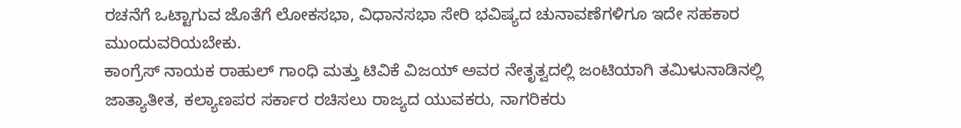ರಚನೆಗೆ ಒಟ್ಟಾಗುವ ಜೊತೆಗೆ ಲೋಕಸಭಾ, ವಿಧಾನಸಭಾ ಸೇರಿ ಭವಿಷ್ಯದ ಚುನಾವಣೆಗಳಿಗೂ ಇದೇ ಸಹಕಾರ ಮುಂದುವರಿಯಬೇಕು.
ಕಾಂಗ್ರೆಸ್ ನಾಯಕ ರಾಹುಲ್ ಗಾಂಧಿ ಮತ್ತು ಟಿವಿಕೆ ವಿಜಯ್ ಅವರ ನೇತೃತ್ವದಲ್ಲಿ ಜಂಟಿಯಾಗಿ ತಮಿಳುನಾಡಿನಲ್ಲಿ ಜಾತ್ಯಾತೀತ, ಕಲ್ಯಾಣಪರ ಸರ್ಕಾರ ರಚಿಸಲು ರಾಜ್ಯದ ಯುವಕರು, ನಾಗರಿಕರು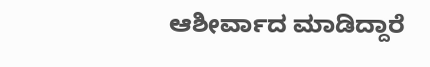ಆಶೀರ್ವಾದ ಮಾಡಿದ್ದಾರೆ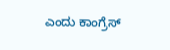ಎಂದು ಕಾಂಗ್ರೆಸ್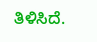ತಿಳಿಸಿದೆ.